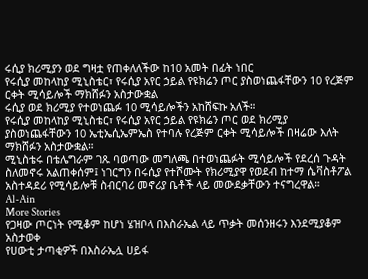ሩሲያ ክሪሚያን ወደ ግዛቷ የጠቀለለችው ከ10 አመት በፊት ነበር
የሩሲያ መከላከያ ሚኒስቴር፣ የሩሲያ አየር ኃይል የዩክሬን ጦር ያስወነጨፋቸውን 10 የረጅም ርቀት ሚሳይሎች ማክሸፉን አስታውቋል
ሩሲያ ወደ ክሪሚያ የተወነጨፉ 10 ሚሳይሎችን አከሸፍኩ አለች።
የሩሲያ መከላከያ ሚኒስቴር፣ የሩሲያ አየር ኃይል የዩክሬን ጦር ወደ ክሪሚያ ያስወነጨፋቸውን 10 ኤቲኤሲኤምኤስ የተባሉ የረጅም ርቀት ሚሳይሎች በዛሬው እለት ማክሸፉን አስታውቋል።
ሚኒስቴሩ በቴሌግራም ገጹ ባወጣው መግለጫ በተወነጨፉት ሚሳይሎች የደረሰ ጉዳት ስለመኖሩ አልጠቀሰም፤ ነገርግን በሩሲያ የተሾሙት የክሪሚያዋ የወደብ ከተማ ሴቫስቶፖል አስተዳደሪ የሚሳይሎቹ ስብርባሪ መኖሪያ ቤቶች ላይ መውደቃቸውን ተናግረዋል።
Al-Ain
More Stories
የጋዛው ጦርነት የሚቆም ከሆነ ሄዝቦላ በእስራኤል ላይ ጥቃት መሰንዘሩን እንደሚያቆም አስታወቀ
የሀውቲ ታጣቂዎች በእስራኤሏ ሀይፋ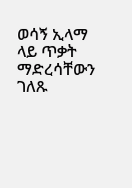ወሳኝ ኢላማ ላይ ጥቃት ማድረሳቸውን ገለጹ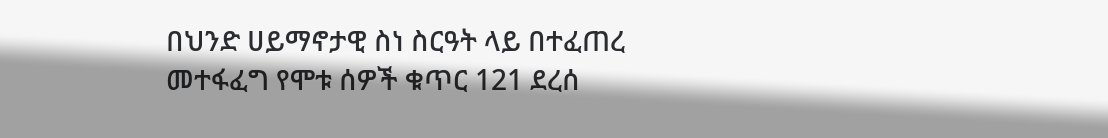በህንድ ሀይማኖታዊ ስነ ስርዓት ላይ በተፈጠረ መተፋፈግ የሞቱ ሰዎች ቁጥር 121 ደረሰ